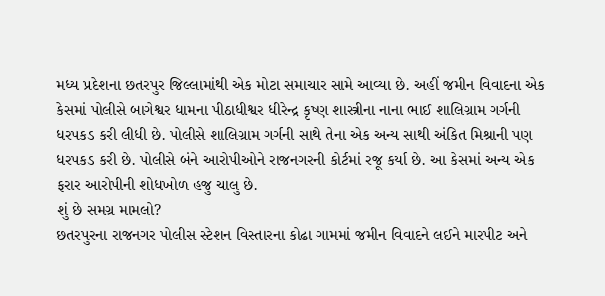મધ્ય પ્રદેશના છતરપુર જિલ્લામાંથી એક મોટા સમાચાર સામે આવ્યા છે. અહીં જમીન વિવાદના એક કેસમાં પોલીસે બાગેશ્વર ધામના પીઠાધીશ્વર ધીરેન્દ્ર કૃષ્ણ શાસ્ત્રીના નાના ભાઈ શાલિગ્રામ ગર્ગની ધરપકડ કરી લીધી છે. પોલીસે શાલિગ્રામ ગર્ગની સાથે તેના એક અન્ય સાથી અંકિત મિશ્રાની પણ ધરપકડ કરી છે. પોલીસે બંને આરોપીઓને રાજનગરની કોર્ટમાં રજૂ કર્યા છે. આ કેસમાં અન્ય એક ફરાર આરોપીની શોધખોળ હજુ ચાલુ છે.
શું છે સમગ્ર મામલો?
છતરપુરના રાજનગર પોલીસ સ્ટેશન વિસ્તારના કોઢા ગામમાં જમીન વિવાદને લઈને મારપીટ અને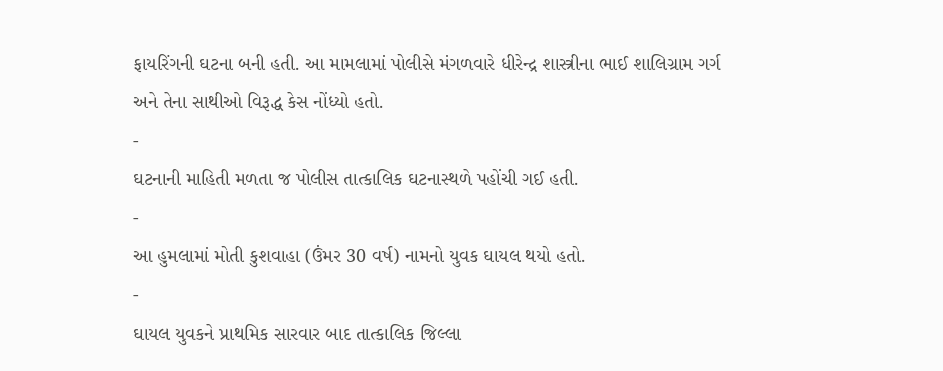ફાયરિંગની ઘટના બની હતી. આ મામલામાં પોલીસે મંગળવારે ધીરેન્દ્ર શાસ્ત્રીના ભાઈ શાલિગ્રામ ગર્ગ અને તેના સાથીઓ વિરૂદ્ધ કેસ નોંધ્યો હતો.
-
ઘટનાની માહિતી મળતા જ પોલીસ તાત્કાલિક ઘટનાસ્થળે પહોંચી ગઈ હતી.
-
આ હુમલામાં મોતી કુશવાહા (ઉંમર 30 વર્ષ) નામનો યુવક ઘાયલ થયો હતો.
-
ઘાયલ યુવકને પ્રાથમિક સારવાર બાદ તાત્કાલિક જિલ્લા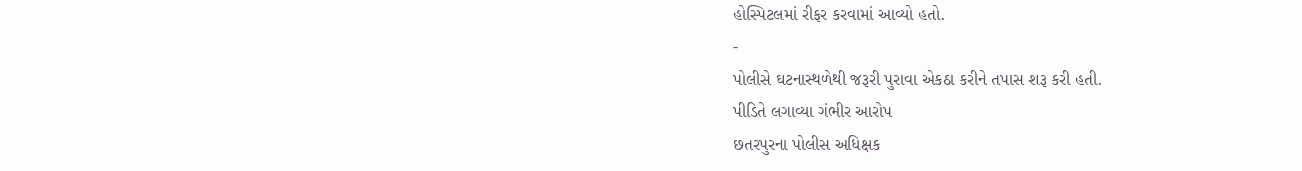હોસ્પિટલમાં રીફર કરવામાં આવ્યો હતો.
-
પોલીસે ઘટનાસ્થળેથી જરૂરી પુરાવા એકઠા કરીને તપાસ શરૂ કરી હતી.
પીડિતે લગાવ્યા ગંભીર આરોપ
છતરપુરના પોલીસ અધિક્ષક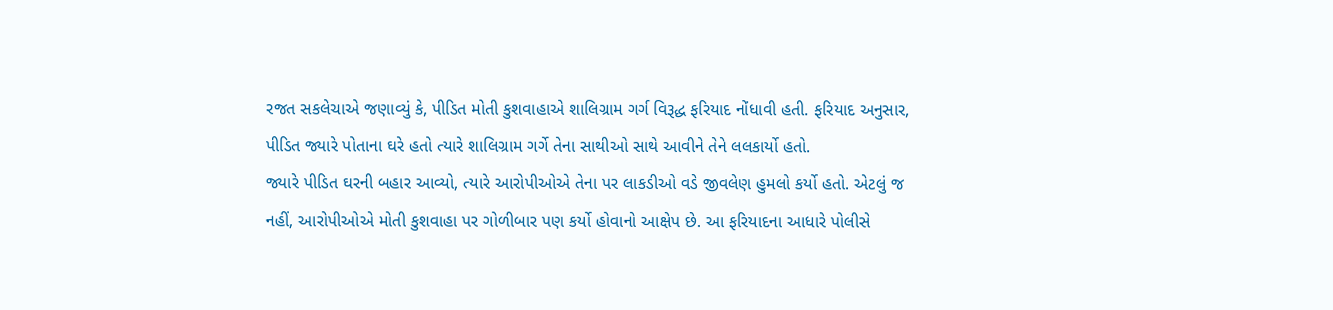રજત સકલેચાએ જણાવ્યું કે, પીડિત મોતી કુશવાહાએ શાલિગ્રામ ગર્ગ વિરૂદ્ધ ફરિયાદ નોંધાવી હતી. ફરિયાદ અનુસાર, પીડિત જ્યારે પોતાના ઘરે હતો ત્યારે શાલિગ્રામ ગર્ગે તેના સાથીઓ સાથે આવીને તેને લલકાર્યો હતો.
જ્યારે પીડિત ઘરની બહાર આવ્યો, ત્યારે આરોપીઓએ તેના પર લાકડીઓ વડે જીવલેણ હુમલો કર્યો હતો. એટલું જ નહીં, આરોપીઓએ મોતી કુશવાહા પર ગોળીબાર પણ કર્યો હોવાનો આક્ષેપ છે. આ ફરિયાદના આધારે પોલીસે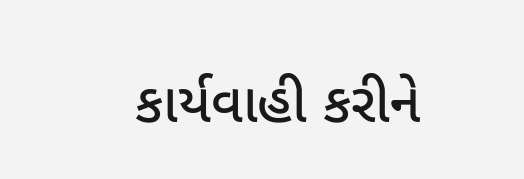કાર્યવાહી કરીને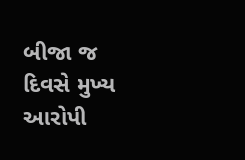બીજા જ દિવસે મુખ્ય આરોપી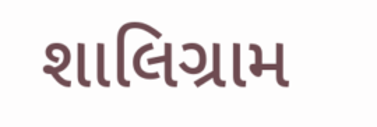શાલિગ્રામ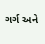ગર્ગ અને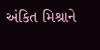અંકિત મિશ્રાને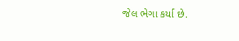જેલ ભેગા કર્યા છે.